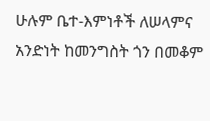ሁሉም ቤተ-እምነቶች ለሠላምና አንድነት ከመንግስት ጎን በመቆም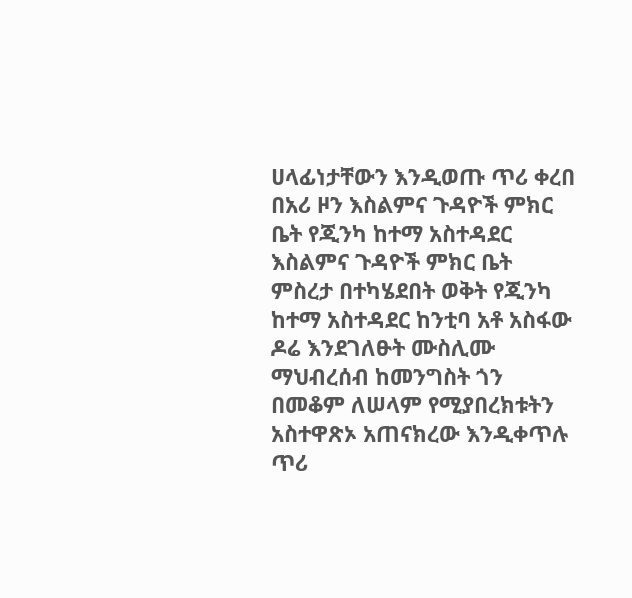ሀላፊነታቸውን እንዲወጡ ጥሪ ቀረበ
በአሪ ዞን እስልምና ጉዳዮች ምክር ቤት የጂንካ ከተማ አስተዳደር እስልምና ጉዳዮች ምክር ቤት ምስረታ በተካሄደበት ወቅት የጂንካ ከተማ አስተዳደር ከንቲባ አቶ አስፋው ዶሬ እንደገለፁት ሙስሊሙ ማህብረሰብ ከመንግስት ጎን በመቆም ለሠላም የሚያበረክቱትን አስተዋጽኦ አጠናክረው እንዲቀጥሉ ጥሪ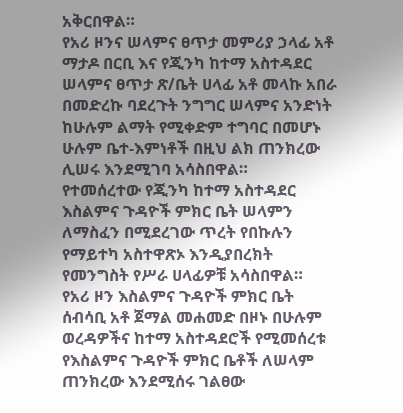አቅርበዋል።
የአሪ ዞንና ሠላምና ፀጥታ መምሪያ ኃላፊ አቶ ማታዶ በርቢ እና የጂንካ ከተማ አስተዳደር ሠላምና ፀጥታ ጽ/ቤት ሀላፊ አቶ መላኩ አበራ በመድረኩ ባደረጉት ንግግር ሠላምና አንድነት ከሁሉም ልማት የሚቀድም ተግባር በመሆኑ ሁሉም ቤተ-እምነቶች በዚህ ልክ ጠንክረው ሊሠሩ እንደሚገባ አሳስበዋል።
የተመሰረተው የጂንካ ከተማ አስተዳደር እስልምና ጉዳዮች ምክር ቤት ሠላምን ለማስፈን በሚደረገው ጥረት የበኩሉን የማይተካ አስተዋጽኦ እንዲያበረክት የመንግስት የሥራ ሀላፊዎቹ አሳስበዋል።
የአሪ ዞን እስልምና ጉዳዮች ምክር ቤት ሰብሳቢ አቶ ጀማል መሐመድ በዞኑ በሁሉም ወረዳዎችና ከተማ አስተዳደሮች የሚመሰረቱ የእስልምና ጉዳዮች ምክር ቤቶች ለሠላም ጠንክረው እንደሚሰሩ ገልፀው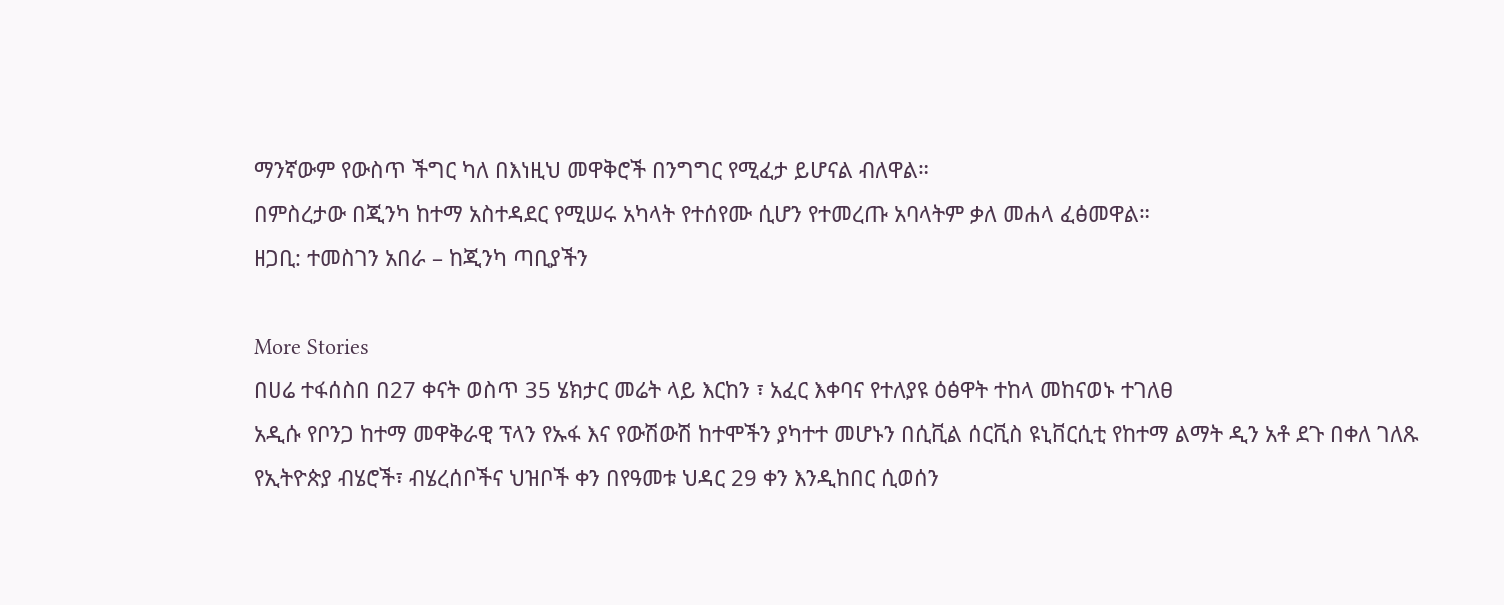ማንኛውም የውስጥ ችግር ካለ በእነዚህ መዋቅሮች በንግግር የሚፈታ ይሆናል ብለዋል።
በምስረታው በጂንካ ከተማ አስተዳደር የሚሠሩ አካላት የተሰየሙ ሲሆን የተመረጡ አባላትም ቃለ መሐላ ፈፅመዋል።
ዘጋቢ: ተመስገን አበራ – ከጂንካ ጣቢያችን

More Stories
በሀሬ ተፋሰስበ በ27 ቀናት ወስጥ 35 ሄክታር መሬት ላይ እርከን ፣ አፈር እቀባና የተለያዩ ዕፅዋት ተከላ መከናወኑ ተገለፀ
አዲሱ የቦንጋ ከተማ መዋቅራዊ ፕላን የኡፋ እና የውሽውሽ ከተሞችን ያካተተ መሆኑን በሲቪል ሰርቪስ ዩኒቨርሲቲ የከተማ ልማት ዲን አቶ ደጉ በቀለ ገለጹ
የኢትዮጵያ ብሄሮች፣ ብሄረሰቦችና ህዝቦች ቀን በየዓመቱ ህዳር 29 ቀን እንዲከበር ሲወሰን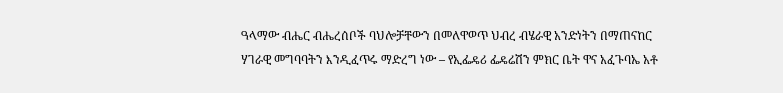ዓላማው ብሔር ብሔረሰቦች ባህሎቻቸውን በመለዋወጥ ህብረ ብሄራዊ አንድነትን በማጠናከር ሃገራዊ መግባባትን እንዲፈጥሩ ማድረግ ነው – የኢፌዴሪ ፌዴሬሽን ምክር ቤት ዋና አፈጉባኤ አቶ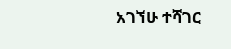አገኘሁ ተሻገር